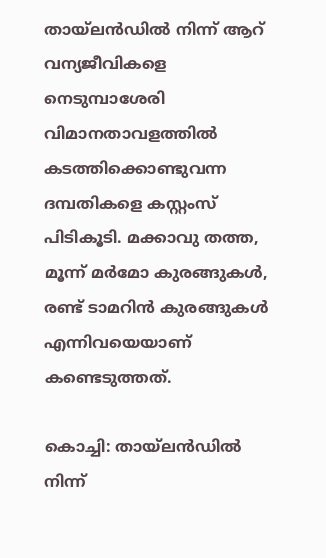തായ്‍ലന്‍ഡില്‍ നിന്ന് ആറ് വന്യജീവികളെ നെടുമ്പാശേരി വിമാനതാവളത്തില്‍ കടത്തിക്കൊണ്ടുവന്ന ദമ്പതികളെ കസ്റ്റംസ് പിടികൂടി. മക്കാവു തത്ത, മൂന്ന് മര്‍മോ കുരങ്ങുകള്‍, രണ്ട് ടാമറിന്‍ കുരങ്ങുകള്‍ എന്നിവയെയാണ് കണ്ടെടുത്തത്.

കൊച്ചി: തായ്‍ലന്‍ഡില്‍ നിന്ന്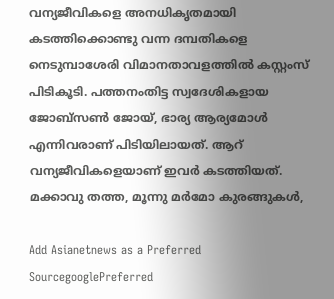വന്യജീവികളെ അനധികൃതമായി കടത്തിക്കൊണ്ടു വന്ന ദമ്പതികളെ നെടുമ്പാശേരി വിമാനതാവളത്തില്‍ കസ്റ്റംസ് പിടികൂടി. പത്തനംതിട്ട സ്വദേശികളായ ജോബ്സണ്‍ ജോയ്, ഭാര്യ ആര്യമോള്‍ എന്നിവരാണ് പിടിയിലായത്. ആറ് വന്യജീവികളെയാണ് ഇവര്‍ കടത്തിയത്. മക്കാവു തത്ത, മൂന്നു മര്‍മോ കുരങ്ങുകള്‍,

Add Asianetnews as a Preferred SourcegooglePreferred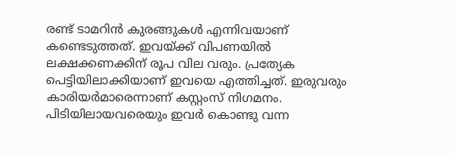രണ്ട് ടാമറിന്‍ കുരങ്ങുകള്‍ എന്നിവയാണ് കണ്ടെടുത്തത്. ഇവയ്ക്ക് വിപണയില്‍ ലക്ഷക്കണക്കിന് രൂപ വില വരും. പ്രത്യേക പെട്ടിയിലാക്കിയാണ് ഇവയെ എത്തിച്ചത്. ഇരുവരും കാരിയര്‍മാരെന്നാണ് കസ്റ്റംസ് നിഗമനം. പിടിയിലായവരെയും ഇവര്‍ കൊണ്ടു വന്ന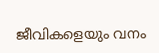ജീവികളെയും വനം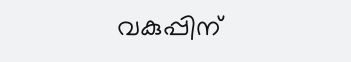വകുപ്പിന്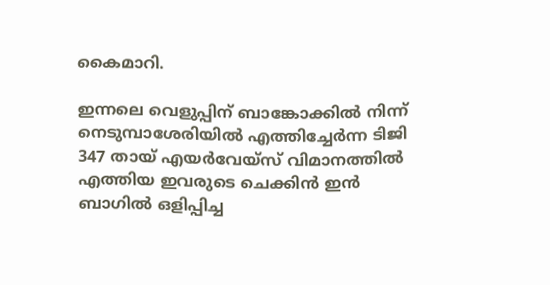കൈമാറി.

ഇന്നലെ വെളുപ്പിന് ബാങ്കോക്കിൽ നിന്ന് നെടുമ്പാശേരിയില്‍ എത്തിച്ചേർന്ന ടിജി 347 തായ് എയർവേയ്സ് വിമാനത്തില്‍ എത്തിയ ഇവരുടെ ചെക്കിൻ ഇൻ ബാഗിൽ ഒളിപ്പിച്ച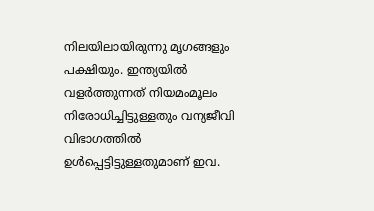നിലയിലായിരുന്നു മൃഗങ്ങളും പക്ഷിയും. ഇന്ത്യയിൽ വളർത്തുന്നത് നിയമംമൂലം നിരോധിച്ചിട്ടുള്ളതും വന്യജീവി വിഭാഗത്തിൽ ഉൾപ്പെട്ടിട്ടുള്ളതുമാണ് ഇവ.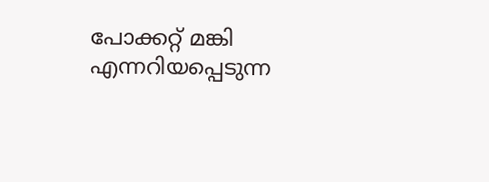പോക്കറ്റ് മങ്കി എന്നറിയപ്പെടുന്ന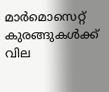മാര്‍മൊസെറ്റ് കുരങ്ങുകള്‍ക്ക് വില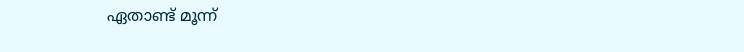ഏതാണ്ട് മൂന്ന്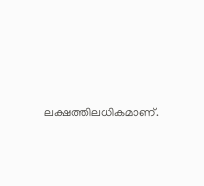ലക്ഷത്തിലധികമാണ്.